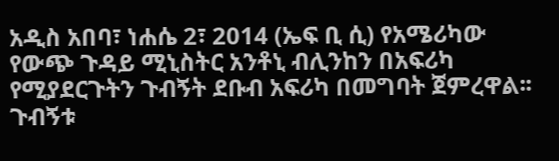አዲስ አበባ፣ ነሐሴ 2፣ 2014 (ኤፍ ቢ ሲ) የአሜሪካው የውጭ ጉዳይ ሚኒስትር አንቶኒ ብሊንከን በአፍሪካ የሚያደርጉትን ጉብኝት ደቡብ አፍሪካ በመግባት ጀምረዋል፡፡
ጉብኝቱ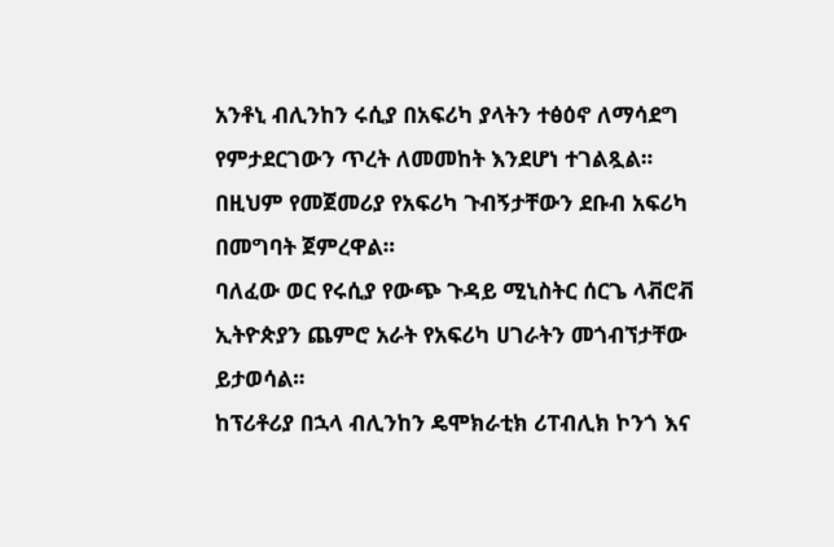አንቶኒ ብሊንከን ሩሲያ በአፍሪካ ያላትን ተፅዕኖ ለማሳደግ የምታደርገውን ጥረት ለመመከት እንደሆነ ተገልጿል፡፡
በዚህም የመጀመሪያ የአፍሪካ ጉብኝታቸውን ደቡብ አፍሪካ በመግባት ጀምረዋል፡፡
ባለፈው ወር የሩሲያ የውጭ ጉዳይ ሚኒስትር ሰርጌ ላቭሮቭ ኢትዮጵያን ጨምሮ አራት የአፍሪካ ሀገራትን መጎብኘታቸው ይታወሳል፡፡
ከፕሪቶሪያ በኋላ ብሊንከን ዴሞክራቲክ ሪፐብሊክ ኮንጎ እና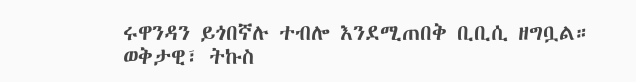ሩዋንዳን ይጎበኛሉ ተብሎ እንደሚጠበቅ ቢቢሲ ዘግቧል።
ወቅታዊ፣ ትኩስ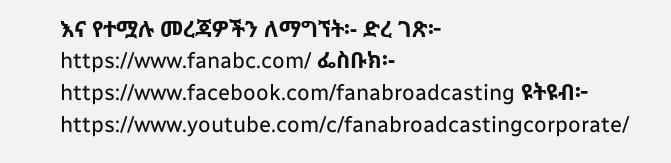እና የተሟሉ መረጃዎችን ለማግኘት፡- ድረ ገጽ፦ https://www.fanabc.com/ ፌስቡክ፡- https://www.facebook.com/fanabroadcasting ዩትዩብ፦ https://www.youtube.com/c/fanabroadcastingcorporate/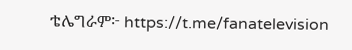ቴሌግራም፦ https://t.me/fanatelevision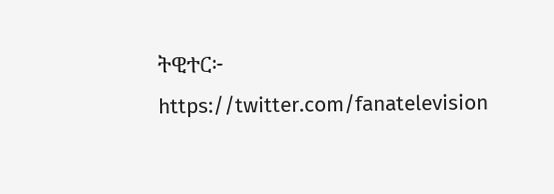ትዊተር፦ https://twitter.com/fanatelevision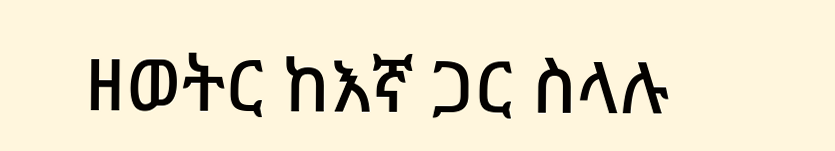ዘወትር ከእኛ ጋር ስላሉ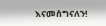እናመሰግናለን!